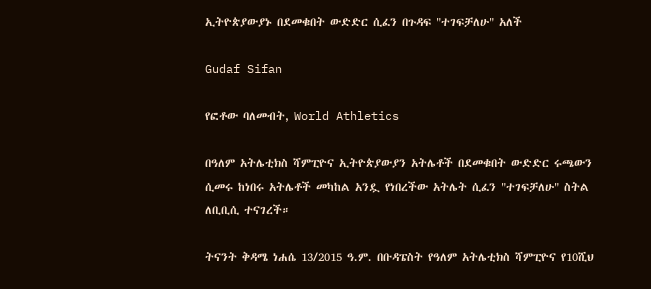ኢትዮጵያውያኑ በደመቁበት ውድድር ሲፈን በጉዳፍ "ተገፍቻለሁ" አለች

Gudaf Sifan

የፎቶው ባለመብት, World Athletics

በዓለም አትሌቲክስ ሻምፒዮና ኢትዮጵያውያን አትሌቶች በደመቁበት ውድድር ሩጫውን ሲመሩ ከነበሩ አትሌቶች መካከል አንዷ የነበረችው አትሌት ሲፈን "ተገፍቻለሁ" ስትል ለቢቢሲ ተናገረች።

ትናንት ቅዳሜ ነሐሴ 13/2015 ዓ.ም. በቡዳፔስት የዓለም አትሌቲክስ ሻምፒዮና የ10ሺህ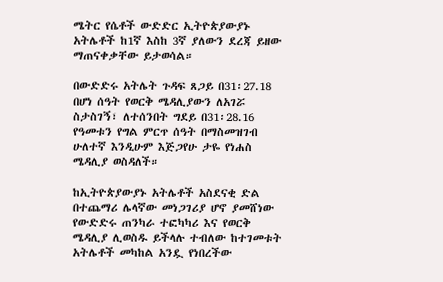ሜትር የሴቶች ውድድር ኢትዮጵያውያኑ አትሌቶች ከ1ኛ እስከ 3ኛ ያለውን ደረጃ ይዘው ማጠናቀቃቸው ይታወሳል።

በውድድሩ አትሌት ጉዳፍ ጸጋይ በ31፡27.18 በሆነ ሰዓት የወርቅ ሜዳሊያውን ለአገሯ ስታስገኝ፣ ለተሰንበት ግደይ በ31፡28.16 የዓመቱን የግል ምርጥ ሰዓት በማስመዝገብ ሁለተኛ እንዲሁም እጅጋየሁ ታዬ የነሐስ ሜዳሊያ ወስዳለች።

ከኢትዮጵያውያኑ አትሌቶች አስደናቂ ድል በተጨማሪ ሌላኛው መነጋገሪያ ሆኖ ያመሸነው የውድድሩ ጠንካራ ተፎካካሪ እና የወርቅ ሜዳሊያ ሊወስዱ ይችላሉ ተብለው ከተገመቱት አትሌቶች መካከል አንዷ የነበረችው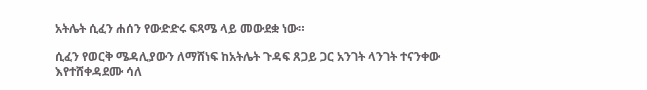አትሌት ሲፈን ሐሰን የውድድሩ ፍጻሜ ላይ መውደቋ ነው።

ሲፈን የወርቅ ሜዳሊያውን ለማሸነፍ ከአትሌት ጉዳፍ ጸጋይ ጋር አንገት ላንገት ተናንቀው እየተሸቀዳደሙ ሳለ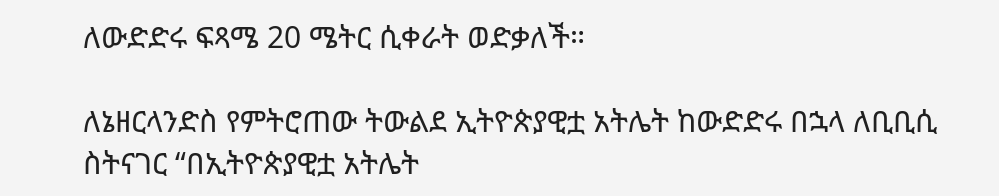ለውድድሩ ፍጻሜ 20 ሜትር ሲቀራት ወድቃለች።

ለኔዘርላንድስ የምትሮጠው ትውልደ ኢትዮጵያዊቷ አትሌት ከውድድሩ በኋላ ለቢቢሲ ስትናገር “በኢትዮጵያዊቷ አትሌት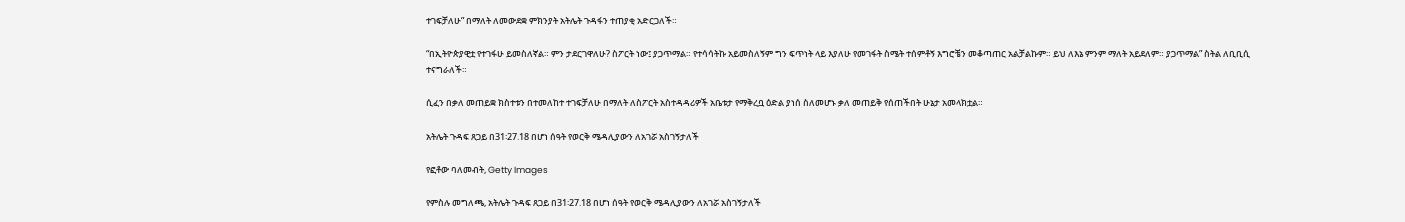ተገፍቻለሁ” በማለት ለመውደቋ ምክንያት አትሌት ጉዳፋን ተጠያቂ አድርጋለች።

“በኢትዮጵያዊቷ የተገፋሁ ይመስለኛል። ምን ታደርገዋለሁ? ስፖርት ነው፤ ያጋጥማል። የተሳሳትኩ አይመስለኝም ግን ፍጥነት ላይ እያለሁ የመገፋት ስሜት ተሰምቶኝ እግሮቼን መቆጣጠር አልቻልኩም። ይህ ለእኔ ምንም ማለት አይደለም። ያጋጥማል” ስትል ለቢቢሲ ተናግራለች።

ሲፈን በቃለ መጠይቋ ክስተቱን በተመለከተ ተገፍቻለሁ በማለት ለስፖርት አስተዳዳሪዎች አቤቱታ የማቅረቧ ዕድል ያነሰ ስለመሆኑ ቃለ መጠይቅ የሰጠችበት ሁኔታ አመላክቷል።

አትሌት ጉዳፍ ጸጋይ በ31፡27.18 በሆነ ሰዓት የወርቅ ሜዳሊያውን ለአገሯ አስገኝታለች

የፎቶው ባለመብት, Getty Images

የምስሉ መግለጫ, አትሌት ጉዳፍ ጸጋይ በ31፡27.18 በሆነ ሰዓት የወርቅ ሜዳሊያውን ለአገሯ አስገኝታለች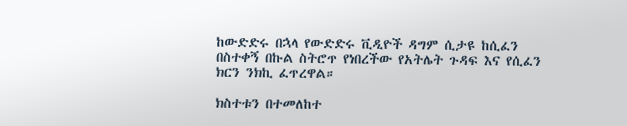ከውድድሩ በኋላ የውድድሩ ቪዲዮች ዳግም ሲታዩ ከሲፈን በስተቀኝ በኩል ስትሮጥ የነበረችው የአትሌት ጉዳፍ እና የሲፈን ክርን ንክኪ ፈጥረዋል።

ክስተቱን በተመለከተ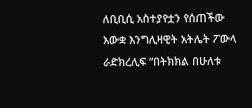ለቢቢሲ አስተያየቷን የሰጠችው እውቋ እንግሊዛዊት አትሌት ፖውላ ራድክረሊፍ “በትክክል በሁለቱ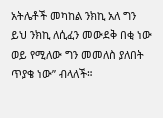አትሌቶች መካከል ንክኪ አለ ግን ይህ ንክኪ ለሲፈን መውደቅ በቂ ነው ወይ የሚለው ግን መመለስ ያለበት ጥያቄ ነው” ብላለች።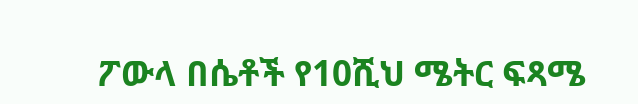ፖውላ በሴቶች የ10ሺህ ሜትር ፍጻሜ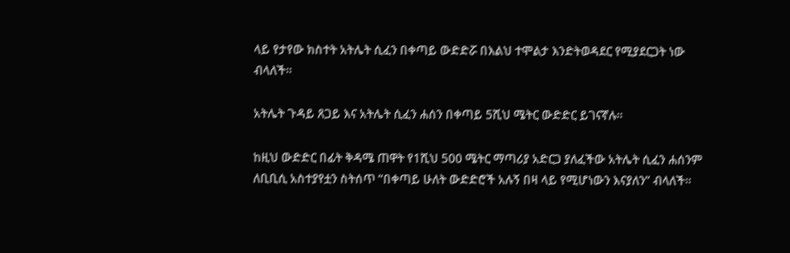ላይ የታየው ክስተት አትሌት ሲፈን በቀጣይ ውድድሯ በእልህ ተሞልታ እንድትወዳደር የሚያደርጋት ነው ብላለች።

አትሌት ጉዳይ ጸጋይ እና አትሌት ሲፈን ሐሰን በቀጣይ 5ሺህ ሜትር ውድድር ይገናኛሉ።

ከዚህ ውድድር በፊት ቅዳሜ ጠዋት የ1ሺህ 500 ሜትር ማጣሪያ አድርጋ ያለፈችው አትሌት ሲፈን ሐሰንም ለቢቢሲ አስተያየቷን ስትሰጥ “በቀጣይ ሁለት ውድድሮች አሉኝ በዛ ላይ የሚሆነውን እናያለን” ብላለች።